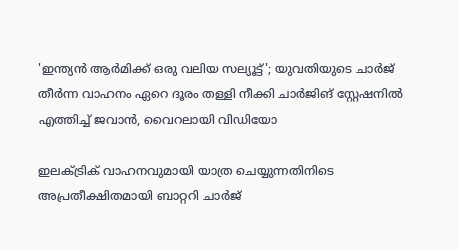'ഇന്ത്യൻ ആർമിക്ക് ഒരു വലിയ സല്യൂട്ട്'; യുവതിയുടെ ചാർജ് തീർന്ന വാഹനം ഏറെ ദൂരം തള്ളി നീക്കി ചാർജിങ് സ്റ്റേഷനിൽ എത്തിച്ച് ജവാൻ, വൈറലായി വിഡിയോ

ഇലക്ട്രിക് വാഹനവുമായി യാത്ര ചെയ്യുന്നതിനിടെ അപ്രതീക്ഷിതമായി ബാറ്ററി ചാർജ്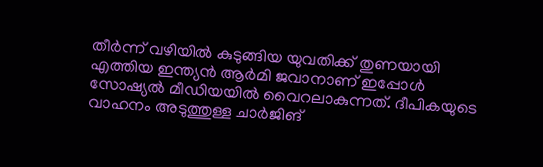തീർന്ന് വഴിയിൽ കുടുങ്ങിയ യുവതിക്ക് തുണയായി എത്തിയ ഇന്ത്യൻ ആർമി ജവാനാണ് ഇപ്പോൾ സോഷ്യൽ മീഡിയയിൽ വൈറലാകുന്നത്. ദീപികയുടെ വാഹനം അടുത്തുള്ള ചാർജിങ്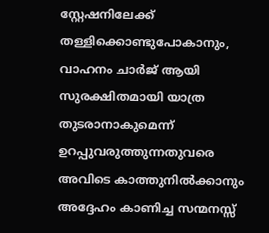സ്റ്റേഷനിലേക്ക് തള്ളിക്കൊണ്ടുപോകാനും, വാഹനം ചാർജ് ആയി സുരക്ഷിതമായി യാത്ര തുടരാനാകുമെന്ന് ഉറപ്പുവരുത്തുന്നതുവരെ അവിടെ കാത്തുനിൽക്കാനും അദ്ദേഹം കാണിച്ച സന്മനസ്സ്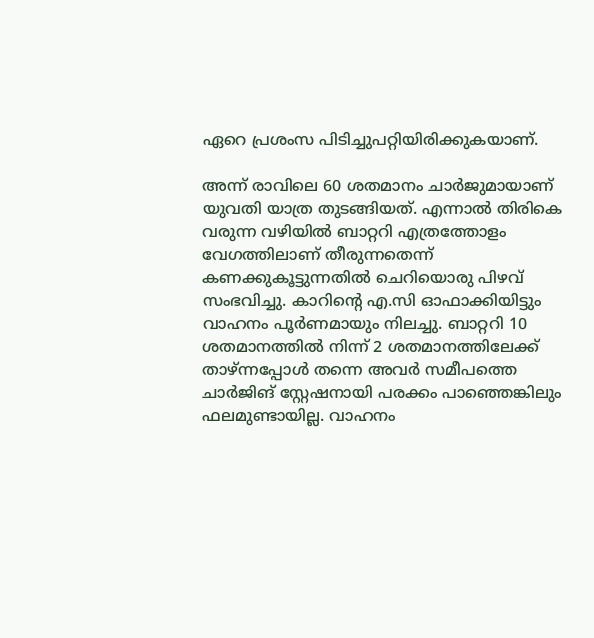ഏറെ പ്രശംസ പിടിച്ചുപറ്റിയിരിക്കുകയാണ്.

അന്ന് രാവിലെ 60 ശതമാനം ചാർജുമായാണ് യുവതി യാത്ര തുടങ്ങിയത്. എന്നാൽ തിരികെ വരുന്ന വഴിയിൽ ബാറ്ററി എത്രത്തോളം വേഗത്തിലാണ് തീരുന്നതെന്ന് കണക്കുകൂട്ടുന്നതിൽ ചെറിയൊരു പിഴവ് സംഭവിച്ചു. കാറിന്റെ എ.സി ഓഫാക്കിയിട്ടും വാഹനം പൂർണമായും നിലച്ചു. ബാറ്ററി 10 ശതമാനത്തിൽ നിന്ന് 2 ശതമാനത്തിലേക്ക് താഴ്ന്നപ്പോൾ തന്നെ അവർ സമീപത്തെ ചാർജിങ് സ്റ്റേഷനായി പരക്കം പാഞ്ഞെങ്കിലും ഫലമുണ്ടായില്ല. വാഹനം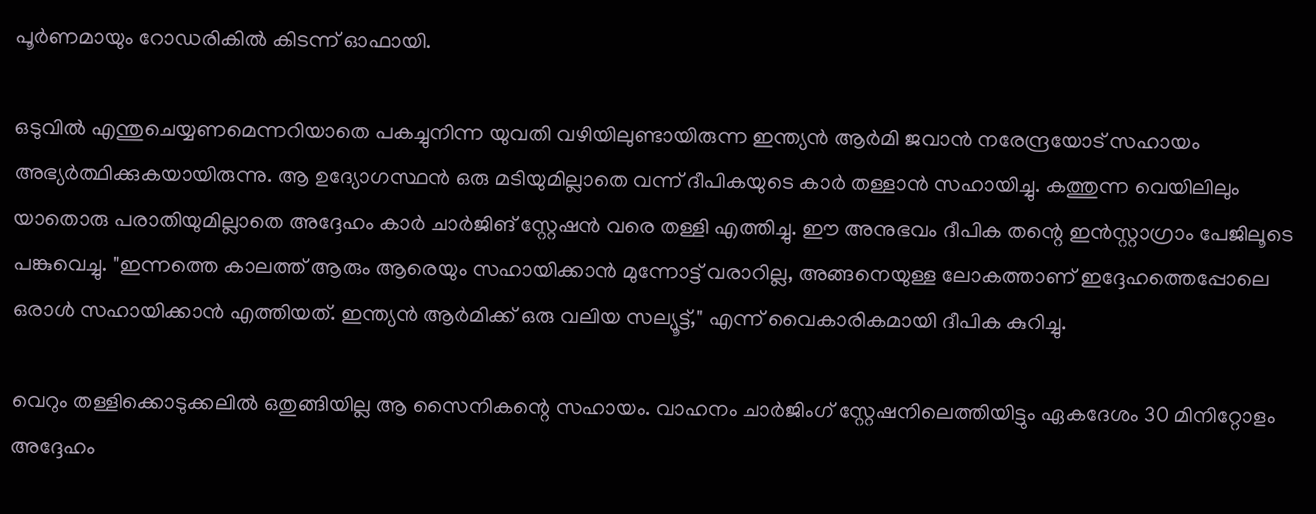പൂർണമായും റോഡരികിൽ കിടന്ന് ഓഫായി.

ഒടുവിൽ എന്തുചെയ്യണമെന്നറിയാതെ പകച്ചുനിന്ന യുവതി വഴിയിലുണ്ടായിരുന്ന ഇന്ത്യൻ ആർമി ജവാൻ നരേന്ദ്രയോട് സഹായം അഭ്യർത്ഥിക്കുകയായിരുന്നു. ആ ഉദ്യോഗസ്ഥൻ ഒരു മടിയുമില്ലാതെ വന്ന് ദീപികയുടെ കാർ തള്ളാൻ സഹായിച്ചു. കത്തുന്ന വെയിലിലും യാതൊരു പരാതിയുമില്ലാതെ അദ്ദേഹം കാർ ചാർജിങ് സ്റ്റേഷൻ വരെ തള്ളി എത്തിച്ചു. ഈ അനുഭവം ദീപിക തന്റെ ഇൻസ്റ്റാഗ്രാം പേജിലൂടെ പങ്കുവെച്ചു. "ഇന്നത്തെ കാലത്ത് ആരും ആരെയും സഹായിക്കാൻ മുന്നോട്ട് വരാറില്ല, അങ്ങനെയുള്ള ലോകത്താണ് ഇദ്ദേഹത്തെപ്പോലെ ഒരാൾ സഹായിക്കാൻ എത്തിയത്. ഇന്ത്യൻ ആർമിക്ക് ഒരു വലിയ സല്യൂട്ട്," എന്ന് വൈകാരികമായി ദീപിക കുറിച്ചു.

വെറും തള്ളിക്കൊടുക്കലിൽ ഒതുങ്ങിയില്ല ആ സൈനികന്റെ സഹായം. വാഹനം ചാർജിംഗ് സ്റ്റേഷനിലെത്തിയിട്ടും ഏകദേശം 30 മിനിറ്റോളം അദ്ദേഹം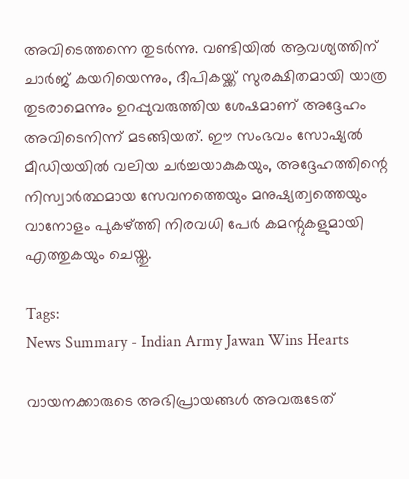അവിടെത്തന്നെ തുടർന്നു. വണ്ടിയിൽ ആവശ്യത്തിന് ചാർജ് കയറിയെന്നും, ദീപികയ്ക്ക് സുരക്ഷിതമായി യാത്ര തുടരാമെന്നും ഉറപ്പുവരുത്തിയ ശേഷമാണ് അദ്ദേഹം അവിടെനിന്ന് മടങ്ങിയത്. ഈ സംഭവം സോഷ്യൽ മീഡിയയിൽ വലിയ ചർച്ചയാകുകയും, അദ്ദേഹത്തിന്റെ നിസ്വാർത്ഥമായ സേവനത്തെയും മനുഷ്യത്വത്തെയും വാനോളം പുകഴ്ത്തി നിരവധി പേർ കമന്റുകളുമായി എത്തുകയും ചെയ്തു.

Tags:
News Summary - Indian Army Jawan Wins Hearts

വായനക്കാരുടെ അഭിപ്രായങ്ങള്‍ അവരുടേത്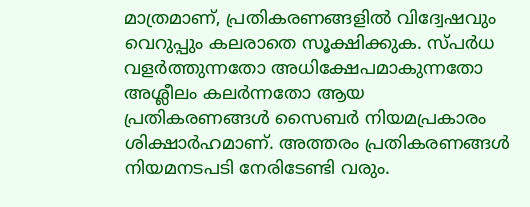മാത്രമാണ്, പ്രതികരണങ്ങളിൽ വിദ്വേഷവും വെറുപ്പും കലരാതെ സൂക്ഷിക്കുക. സ്പർധ വളർത്തുന്നതോ അധിക്ഷേപമാകുന്നതോ അശ്ലീലം കലർന്നതോ ആയ പ്രതികരണങ്ങൾ സൈബർ നിയമപ്രകാരം ശിക്ഷാർഹമാണ്. അത്തരം പ്രതികരണങ്ങൾ നിയമനടപടി നേരിടേണ്ടി വരും.